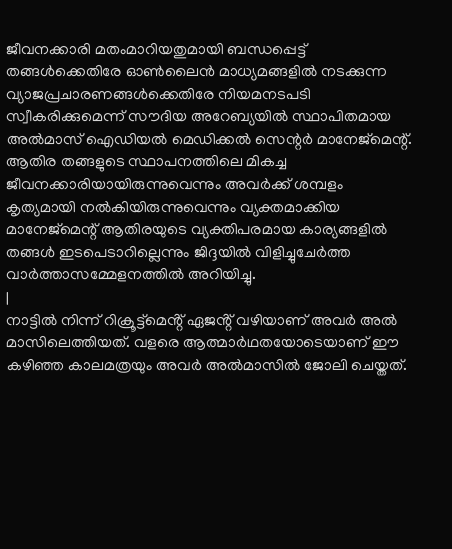ജീവനക്കാരി മതംമാറിയതുമായി ബന്ധപ്പെട്ട് തങ്ങൾക്കെതിരേ ഓൺലൈൻ മാധ്യമങ്ങളിൽ നടക്കുന്ന വ്യാജപ്രചാരണങ്ങൾക്കെതിരേ നിയമനടപടി സ്വീകരിക്കുമെന്ന് സൗദിയ അറേബ്യയിൽ സ്ഥാപിതമായ അൽമാസ് ഐഡിയൽ മെഡിക്കൽ സെന്റർ മാനേജ്മെന്റ്. ആതിര തങ്ങളുടെ സ്ഥാപനത്തിലെ മികച്ച ജീവനക്കാരിയായിരുന്നുവെന്നും അവർക്ക് ശമ്പളം കൃത്യമായി നൽകിയിരുന്നുവെന്നും വ്യക്തമാക്കിയ മാനേജ്മെന്റ് ആതിരയുടെ വ്യക്തിപരമായ കാര്യങ്ങളിൽ തങ്ങൾ ഇടപെടാറില്ലെന്നും ജിദ്ദയിൽ വിളിച്ചുചേർത്ത വാർത്താസമ്മേളനത്തിൽ അറിയിച്ചു.
|
നാട്ടിൽ നിന്ന് റിക്രൂട്ട്മെൻ്റ് ഏജൻ്റ് വഴിയാണ് അവർ അൽ മാസിലെത്തിയത്. വളരെ ആത്മാർഥതയോടെയാണ് ഈ കഴിഞ്ഞ കാലമത്രയും അവർ അൽമാസിൽ ജോലി ചെയ്തത്.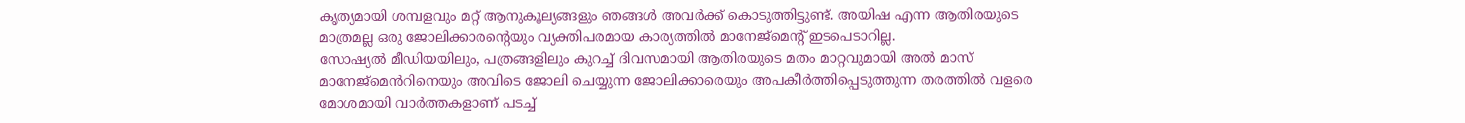കൃത്യമായി ശമ്പളവും മറ്റ് ആനുകൂല്യങ്ങളും ഞങ്ങൾ അവർക്ക് കൊടുത്തിട്ടുണ്ട്. അയിഷ എന്ന ആതിരയുടെ മാത്രമല്ല ഒരു ജോലിക്കാരൻ്റെയും വ്യക്തിപരമായ കാര്യത്തിൽ മാനേജ്മെൻ്റ് ഇടപെടാറില്ല.
സോഷ്യൽ മീഡിയയിലും, പത്രങ്ങളിലും കുറച്ച് ദിവസമായി ആതിരയുടെ മതം മാറ്റവുമായി അൽ മാസ് മാനേജ്മെൻറിനെയും അവിടെ ജോലി ചെയ്യുന്ന ജോലിക്കാരെയും അപകീർത്തിപ്പെടുത്തുന്ന തരത്തിൽ വളരെ മോശമായി വാർത്തകളാണ് പടച്ച്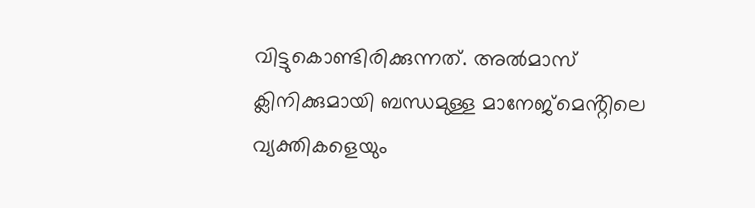വിട്ടുകൊണ്ടിരിക്കുന്നത്. അൽമാസ് ക്ലിനിക്കുമായി ബന്ധമുള്ള മാനേജ്മെൻ്റിലെ വ്യക്തികളെയും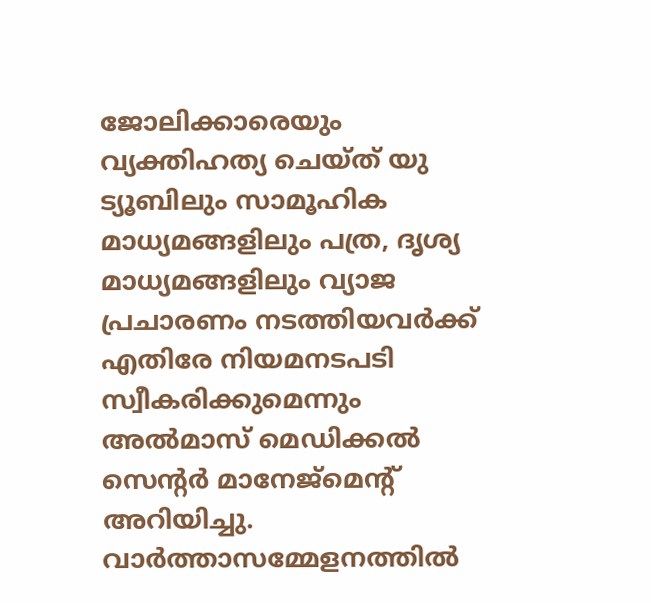ജോലിക്കാരെയും വ്യക്തിഹത്യ ചെയ്ത് യു ട്യൂബിലും സാമൂഹിക മാധ്യമങ്ങളിലും പത്ര, ദൃശ്യ മാധ്യമങ്ങളിലും വ്യാജ പ്രചാരണം നടത്തിയവർക്ക് എതിരേ നിയമനടപടി സ്വീകരിക്കുമെന്നും അൽമാസ് മെഡിക്കൽ സെന്റർ മാനേജ്മെന്റ് അറിയിച്ചു. വാർത്താസമ്മേളനത്തിൽ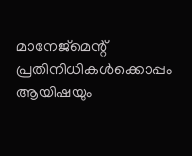മാനേജ്മെന്റ് പ്രതിനിധികൾക്കൊപ്പം ആയിഷയും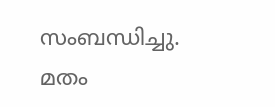സംബന്ധിച്ചു.
മതം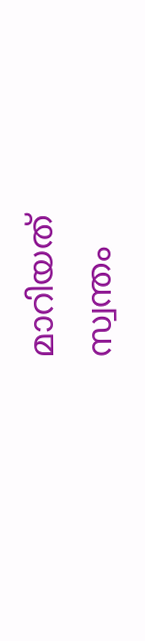മാറിയത് സ്വന്തം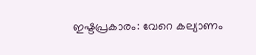ഇഷ്ടപ്രകാരം: വേറെ കല്യാണം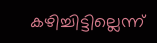കഴിച്ചിട്ടില്ലെന്ന്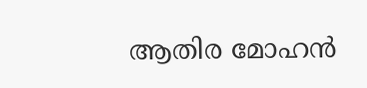ആതിര മോഹൻ